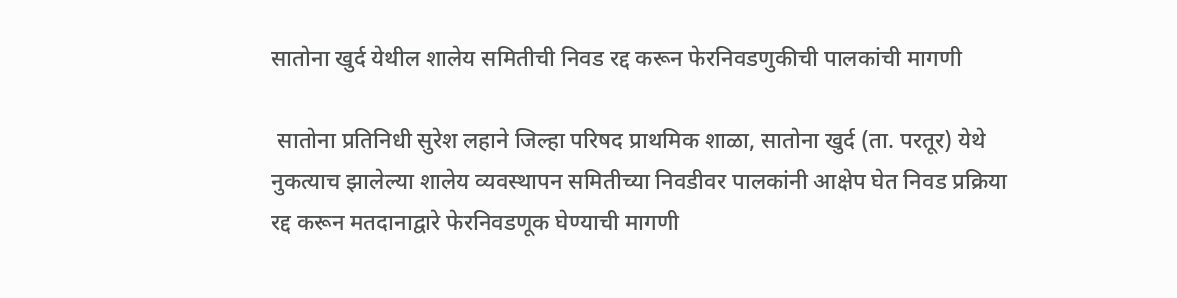सातोना खुर्द येथील शालेय समितीची निवड रद्द करून फेरनिवडणुकीची पालकांची मागणी

 सातोना प्रतिनिधी सुरेश लहाने जिल्हा परिषद प्राथमिक शाळा, सातोना खुर्द (ता. परतूर) येथे नुकत्याच झालेल्या शालेय व्यवस्थापन समितीच्या निवडीवर पालकांनी आक्षेप घेत निवड प्रक्रिया रद्द करून मतदानाद्वारे फेरनिवडणूक घेण्याची मागणी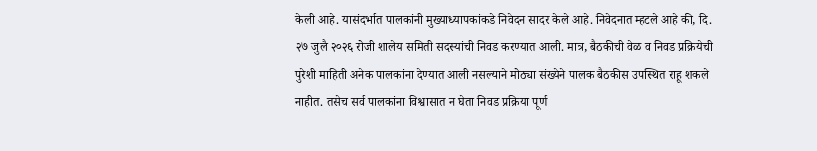केली आहे. यासंदर्भात पालकांनी मुख्याध्यापकांकडे निवेदन सादर केले आहे. निवेदनात म्हटले आहे की, दि. २७ जुलै २०२६ रोजी शालेय समिती सदस्यांची निवड करण्यात आली. मात्र, बैठकीची वेळ व निवड प्रक्रियेची पुरेशी माहिती अनेक पालकांना देण्यात आली नसल्याने मोठ्या संख्येने पालक बैठकीस उपस्थित राहू शकले नाहीत. तसेच सर्व पालकांना विश्वासात न घेता निवड प्रक्रिया पूर्ण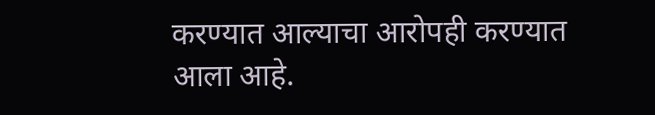करण्यात आल्याचा आरोपही करण्यात आला आहे.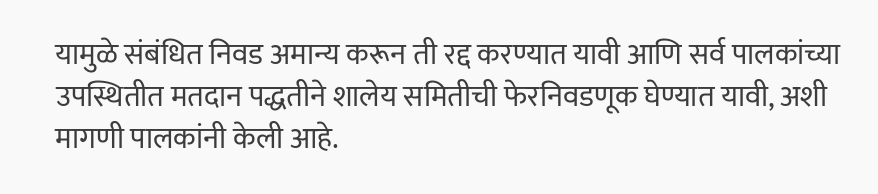यामुळे संबंधित निवड अमान्य करून ती रद्द करण्यात यावी आणि सर्व पालकांच्या उपस्थितीत मतदान पद्धतीने शालेय समितीची फेरनिवडणूक घेण्यात यावी, अशी मागणी पालकांनी केली आहे.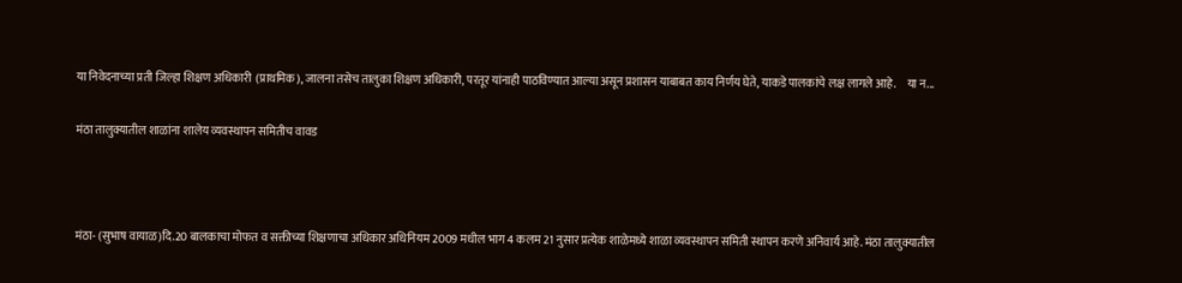या निवेदनाच्या प्रती जिल्हा शिक्षण अधिकारी  (प्राथमिक), जालना तसेच तालुका शिक्षण अधिकारी, परतूर यांनाही पाठविण्यात आल्या असून प्रशासन याबाबत काय निर्णय घेते, याकडे पालकांचे लक्ष लागले आहे.     या न...

मंठा तालुक्यातील शाळांना शालेय व्यवस्थापन समितीच वावड



मंठा- (सुभाष वायाळ)दि.20 बालकाचा मोफत व सक्तीच्या शिक्षणाचा अधिकार अधिनियम 2009 मधील भाग 4 कलम 21 नुसार प्रत्येक शाळेमध्ये शाळा व्यवस्थापन समिती स्थापन करणे अनिवार्य आहे. मंठा तालुक्यातील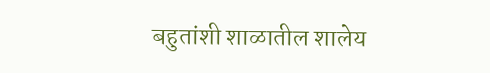बहुतांशी शाळातील शालेय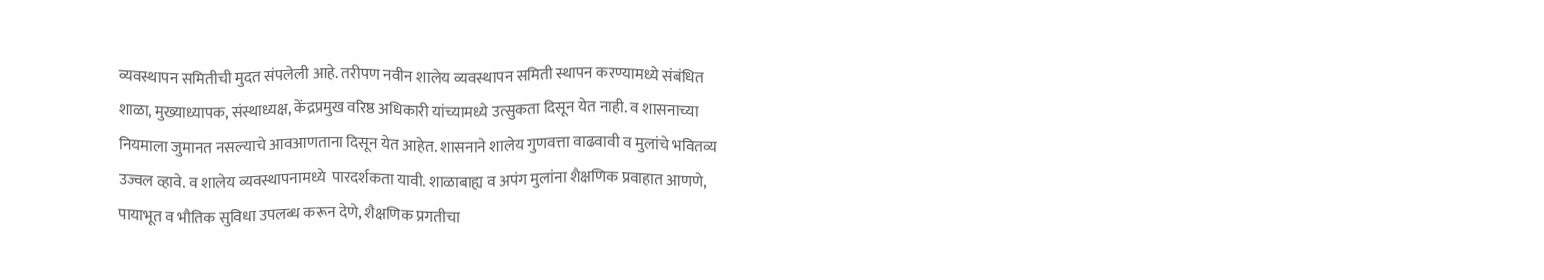व्यवस्थापन समितीची मुदत संपलेली आहे. तरीपण नवीन शालेय व्यवस्थापन समिती स्थापन करण्यामध्ये संबंधित शाळा, मुख्याध्यापक, संस्थाध्यक्ष, केंद्रप्रमुख वरिष्ठ अधिकारी यांच्यामध्ये उत्सुकता दिसून येत नाही. व शासनाच्या नियमाला जुमानत नसल्याचे आवआणताना दिसून येत आहेत. शासनाने शालेय गुणवत्ता वाढवावी व मुलांचे भवितव्य उज्वल व्हावे. व शालेय व्यवस्थापनामध्ये  पारदर्शकता यावी. शाळाबाह्य व अपंग मुलांना शैक्षणिक प्रवाहात आणणे, पायाभूत व भौतिक सुविधा उपलब्ध करून देणे, शैक्षणिक प्रगतीचा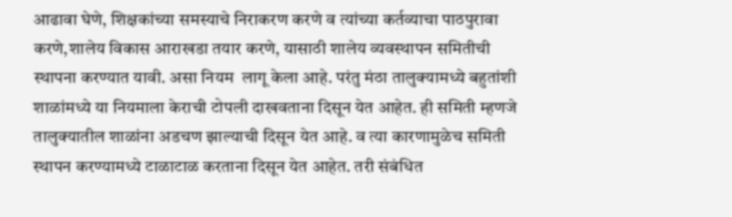आढावा घेणे, शिक्षकांच्या समस्याचे निराकरण करणे व त्यांच्या कर्तव्याचा पाठपुरावा करणे,शालेय विकास आराखडा तयार करणे, यासाठी शालेय व्यवस्थापन समितीची स्थापना करण्यात यावी. असा नियम  लागू केला आहे. परंतु मंठा तालुक्यामध्ये बहुतांशी शाळांमध्ये या नियमाला केराची टोपली दाखवताना दिसून येत आहेत. ही समिती म्हणजे तालुक्यातील शाळांना अडचण झाल्याची दिसून येत आहे. व त्या कारणामुळेच समिती स्थापन करण्यामध्ये टाळाटाळ करताना दिसून येत आहेत. तरी संबंधित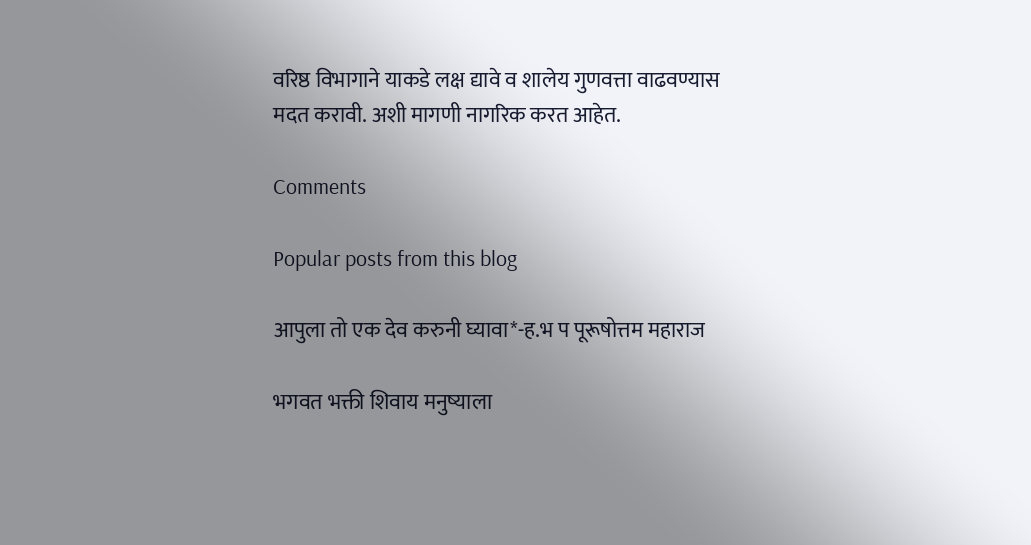वरिष्ठ विभागाने याकडे लक्ष द्यावे व शालेय गुणवत्ता वाढवण्यास मदत करावी. अशी मागणी नागरिक करत आहेत.

Comments

Popular posts from this blog

आपुला तो एक देव करुनी घ्यावा*-ह.भ प पूरूषोत्तम महाराज

भगवत भक्ती शिवाय मनुष्याला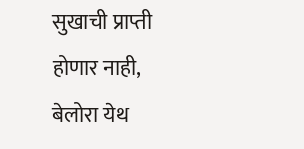सुखाची प्राप्ती होणार नाही, बेलोरा येथ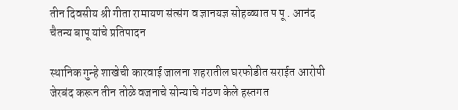तीन दिवसीय श्री गीता रामायण संत्संग व ज्ञानयज्ञ सोहळ्यात प पू . आनंद चैतन्य बापू यांचे प्रतिपादन

स्थानिक गुन्हे शाखेची कारवाई जालना शहरातील घरफोडीत सराईत आरोपी जेरबंद करून तीन तोळे वजनाचे सोन्याचे गंठण केले हस्तगत